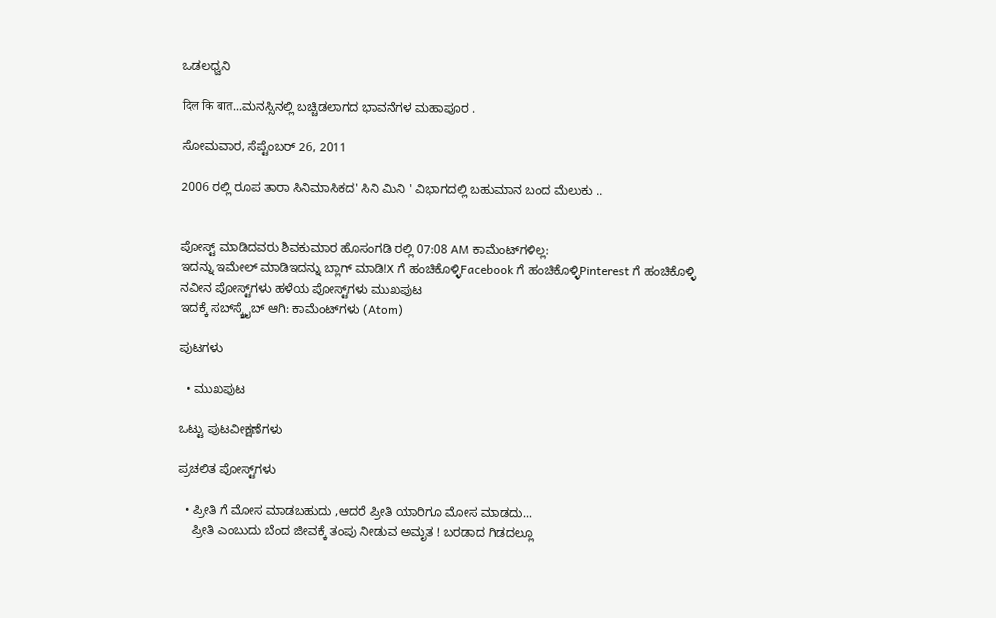ಒಡಲಧ್ವನಿ

दिल कि बात...ಮನಸ್ಸಿನಲ್ಲಿ ಬಚ್ಚಿಡಲಾಗದ ಭಾವನೆಗಳ ಮಹಾಪೂರ .

ಸೋಮವಾರ, ಸೆಪ್ಟೆಂಬರ್ 26, 2011

2006 ರಲ್ಲಿ ರೂಪ ತಾರಾ ಸಿನಿಮಾಸಿಕದ' ಸಿನಿ ಮಿನಿ ' ವಿಭಾಗದಲ್ಲಿ ಬಹುಮಾನ ಬಂದ ಮೆಲುಕು ..


ಪೋಸ್ಟ್ ಮಾಡಿದವರು ಶಿವಕುಮಾರ ಹೊಸಂಗಡಿ ರಲ್ಲಿ 07:08 AM ಕಾಮೆಂಟ್‌ಗಳಿಲ್ಲ:
ಇದನ್ನು ಇಮೇಲ್ ಮಾಡಿಇದನ್ನು ಬ್ಲಾಗ್ ಮಾಡಿ!X ಗೆ ಹಂಚಿಕೊಳ್ಳಿFacebook ಗೆ ಹಂಚಿಕೊಳ್ಳಿPinterest ಗೆ ಹಂಚಿಕೊಳ್ಳಿ
ನವೀನ ಪೋಸ್ಟ್‌ಗಳು ಹಳೆಯ ಪೋಸ್ಟ್‌ಗಳು ಮುಖಪುಟ
ಇದಕ್ಕೆ ಸಬ್‌ಸ್ಕ್ರೈಬ್‌ ಆಗಿ: ಕಾಮೆಂಟ್‌ಗಳು (Atom)

ಪುಟಗಳು

  • ಮುಖಪುಟ

ಒಟ್ಟು ಪುಟವೀಕ್ಷಣೆಗಳು

ಪ್ರಚಲಿತ ಪೋಸ್ಟ್‌ಗಳು

  • ಪ್ರೀತಿ ಗೆ ಮೋಸ ಮಾಡಬಹುದು ,ಆದರೆ ಪ್ರೀತಿ ಯಾರಿಗೂ ಮೋಸ ಮಾಡದು...
    ಪ್ರೀತಿ ಎಂಬುದು ಬೆಂದ ಜೀವಕ್ಕೆ ತಂಪು ನೀಡುವ ಅಮೃತ ! ಬರಡಾದ ಗಿಡದಲ್ಲೂ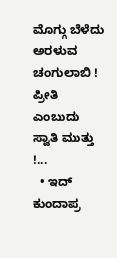ಮೊಗ್ಗು ಬೆಳೆದು ಅರಳುವ ಚಂಗುಲಾಬಿ ! ಪ್ರೀತಿ ಎಂಬುದು ಸ್ವಾತಿ ಮುತ್ತು !...
  • ಇದ್ ಕುಂದಾಪ್ರ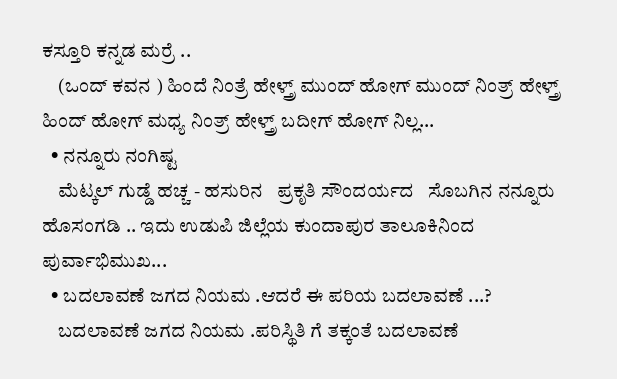ಕಸ್ತೂರಿ ಕನ್ನಡ ಮರ್ರೆ ..
    (ಒಂದ್ ಕವನ ) ಹಿಂದೆ ನಿಂತ್ರೆ ಹೇಳ್ತ್ರ್ ಮುಂದ್ ಹೋಗ್ ಮುಂದ್ ನಿಂತ್ರ್ ಹೇಳ್ತ್ರ್ ಹಿಂದ್ ಹೋಗ್ ಮಧ್ಯ ನಿಂತ್ರ್ ಹೇಳ್ತ್ರ್ ಬದೀಗ್ ಹೋಗ್ ನಿಲ್ಲ...
  • ನನ್ನೂರು ನಂಗಿಷ್ಟ
    ಮೆಟ್ಕಲ್ ಗುಡ್ಡೆ ಹಚ್ಚ - ಹಸುರಿನ   ಪ್ರಕೃತಿ ಸೌಂದರ್ಯದ   ಸೊಬಗಿನ ನನ್ನೂರು ಹೊಸಂಗಡಿ .. ಇದು ಉಡುಪಿ ಜಿಲ್ಲೆಯ ಕುಂದಾಪುರ ತಾಲೂಕಿನಿಂದ ಪುರ್ವಾಭಿಮುಖ...
  • ಬದಲಾವಣೆ ಜಗದ ನಿಯಮ .ಆದರೆ ಈ ಪರಿಯ ಬದಲಾವಣೆ ...?
    ಬದಲಾವಣೆ ಜಗದ ನಿಯಮ .ಪರಿಸ್ಥಿತಿ ಗೆ ತಕ್ಕಂತೆ ಬದಲಾವಣೆ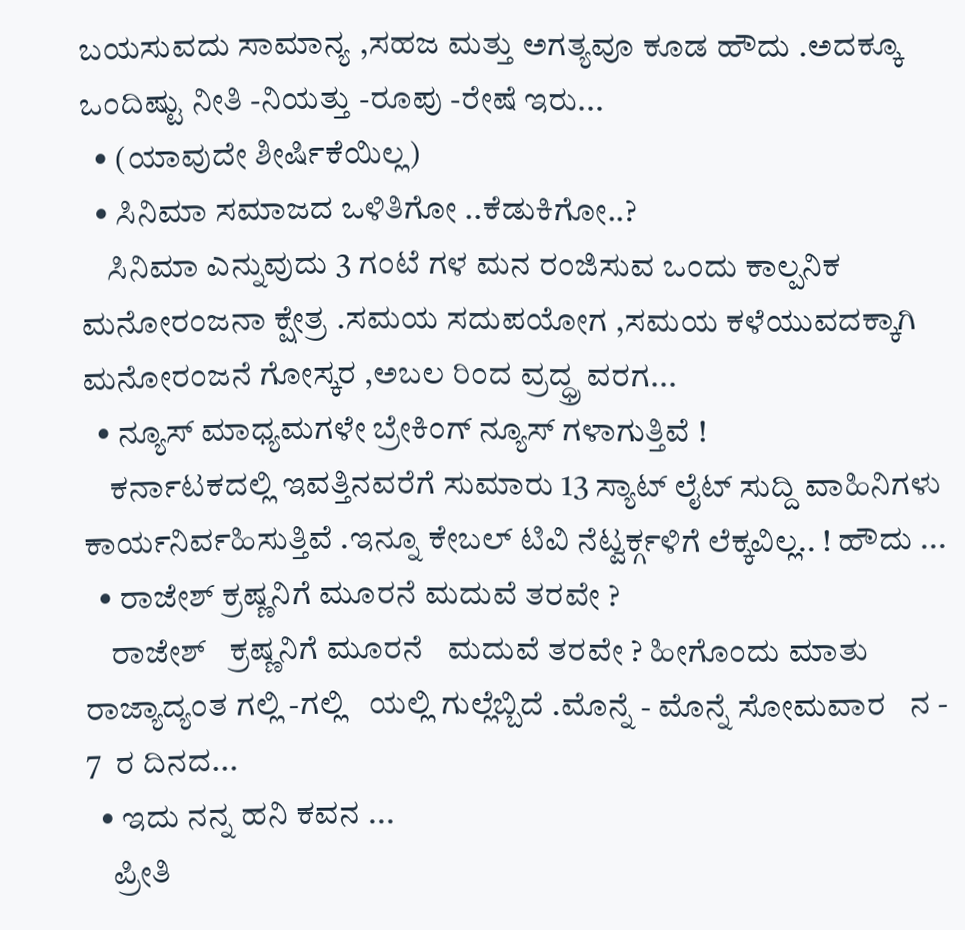ಬಯಸುವದು ಸಾಮಾನ್ಯ ,ಸಹಜ ಮತ್ತು ಅಗತ್ಯವೂ ಕೂಡ ಹೌದು .ಅದಕ್ಕೂ ಒಂದಿಷ್ಟು ನೀತಿ -ನಿಯತ್ತು -ರೂಪು -ರೇಷೆ ಇರು...
  • (ಯಾವುದೇ ಶೀರ್ಷಿಕೆಯಿಲ್ಲ)
  • ಸಿನಿಮಾ ಸಮಾಜದ ಒಳಿತಿಗೋ ..ಕೆಡುಕಿಗೋ..?
    ಸಿನಿಮಾ ಎನ್ನುವುದು 3 ಗಂಟೆ ಗಳ ಮನ ರಂಜಿಸುವ ಒಂದು ಕಾಲ್ಪನಿಕ ಮನೋರಂಜನಾ ಕ್ಷೇತ್ರ .ಸಮಯ ಸದುಪಯೋಗ ,ಸಮಯ ಕಳೆಯುವದಕ್ಕಾಗಿ ಮನೋರಂಜನೆ ಗೋಸ್ಕರ ,ಅಬಲ ರಿಂದ ವ್ರದ್ಧ್ರ ವರಗ...
  • ನ್ಯೂಸ್ ಮಾಧ್ಯಮಗಳೇ ಬ್ರೇಕಿಂಗ್ ನ್ಯೂಸ್ ಗಳಾಗುತ್ತಿವೆ !
    ಕರ್ನಾಟಕದಲ್ಲಿ ಇವತ್ತಿನವರೆಗೆ ಸುಮಾರು 13 ಸ್ಯಾಟ್ ಲೈಟ್ ಸುದ್ದಿ ವಾಹಿನಿಗಳು ಕಾರ್ಯನಿರ್ವಹಿಸುತ್ತಿವೆ .ಇನ್ನೂ ಕೇಬಲ್ ಟಿವಿ ನೆಟ್ವರ್ಕ್ಗಳಿಗೆ ಲೆಕ್ಕವಿಲ್ಲ.. ! ಹೌದು ...
  • ರಾಜೇಶ್ ಕ್ರಷ್ಣನಿಗೆ ಮೂರನೆ ಮದುವೆ ತರವೇ ?
    ರಾಜೇಶ್   ಕ್ರಷ್ಣನಿಗೆ ಮೂರನೆ   ಮದುವೆ ತರವೇ ? ಹೀಗೊಂದು ಮಾತು ರಾಜ್ಯಾದ್ಯಂತ ಗಲ್ಲಿ -ಗಲ್ಲಿ   ಯಲ್ಲಿ ಗುಲ್ಲೆಬ್ಬಿದೆ .ಮೊನ್ನೆ - ಮೊನ್ನೆ ಸೋಮವಾರ   ನ - 7  ರ ದಿನದ...
  • ಇದು ನನ್ನ ಹನಿ ಕವನ ...
    ಪ್ರೀತಿ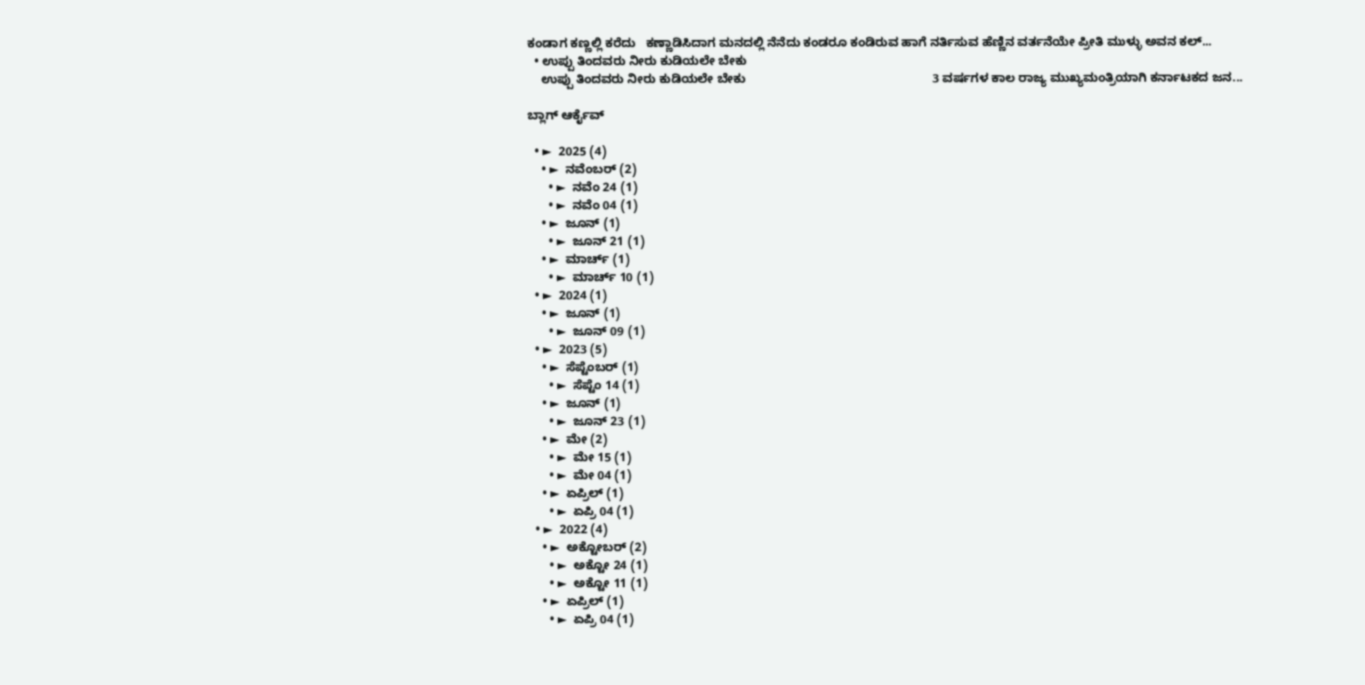ಕಂಡಾಗ ಕಣ್ಣಲ್ಲಿ ಕರೆದು   ಕಣ್ಣಾಡಿಸಿದಾಗ ಮನದಲ್ಲಿ ನೆನೆದು ಕಂಡರೂ ಕಂಡಿರುವ ಹಾಗೆ ನರ್ತಿಸುವ ಹೆಣ್ಣಿನ ವರ್ತನೆಯೇ ಪ್ರೀತಿ ಮುಳ್ಳು ಅವನ ಕಲ್...
  • ಉಪ್ಪು ತಿಂದವರು ನೀರು ಕುಡಿಯಲೇ ಬೇಕು
    ಉಪ್ಪು ತಿಂದವರು ನೀರು ಕುಡಿಯಲೇ ಬೇಕು                                                      3 ವರ್ಷಗಳ ಕಾಲ ರಾಜ್ಯ ಮುಖ್ಯಮಂತ್ರಿಯಾಗಿ ಕರ್ನಾಟಕದ ಜನ...

ಬ್ಲಾಗ್ ಆರ್ಕೈವ್

  • ►  2025 (4)
    • ►  ನವೆಂಬರ್ (2)
      • ►  ನವೆಂ 24 (1)
      • ►  ನವೆಂ 04 (1)
    • ►  ಜೂನ್ (1)
      • ►  ಜೂನ್ 21 (1)
    • ►  ಮಾರ್ಚ್ (1)
      • ►  ಮಾರ್ಚ್ 10 (1)
  • ►  2024 (1)
    • ►  ಜೂನ್ (1)
      • ►  ಜೂನ್ 09 (1)
  • ►  2023 (5)
    • ►  ಸೆಪ್ಟೆಂಬರ್ (1)
      • ►  ಸೆಪ್ಟೆಂ 14 (1)
    • ►  ಜೂನ್ (1)
      • ►  ಜೂನ್ 23 (1)
    • ►  ಮೇ (2)
      • ►  ಮೇ 15 (1)
      • ►  ಮೇ 04 (1)
    • ►  ಏಪ್ರಿಲ್ (1)
      • ►  ಏಪ್ರಿ 04 (1)
  • ►  2022 (4)
    • ►  ಅಕ್ಟೋಬರ್ (2)
      • ►  ಅಕ್ಟೋ 24 (1)
      • ►  ಅಕ್ಟೋ 11 (1)
    • ►  ಏಪ್ರಿಲ್ (1)
      • ►  ಏಪ್ರಿ 04 (1)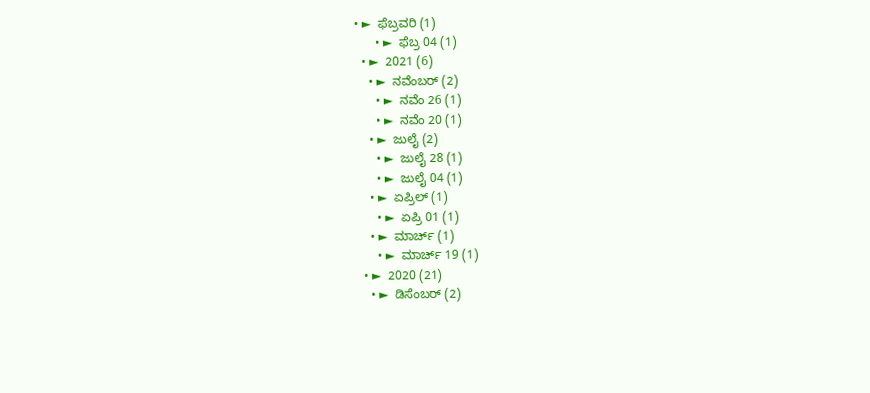• ►  ಫೆಬ್ರವರಿ (1)
      • ►  ಫೆಬ್ರ 04 (1)
  • ►  2021 (6)
    • ►  ನವೆಂಬರ್ (2)
      • ►  ನವೆಂ 26 (1)
      • ►  ನವೆಂ 20 (1)
    • ►  ಜುಲೈ (2)
      • ►  ಜುಲೈ 28 (1)
      • ►  ಜುಲೈ 04 (1)
    • ►  ಏಪ್ರಿಲ್ (1)
      • ►  ಏಪ್ರಿ 01 (1)
    • ►  ಮಾರ್ಚ್ (1)
      • ►  ಮಾರ್ಚ್ 19 (1)
  • ►  2020 (21)
    • ►  ಡಿಸೆಂಬರ್ (2)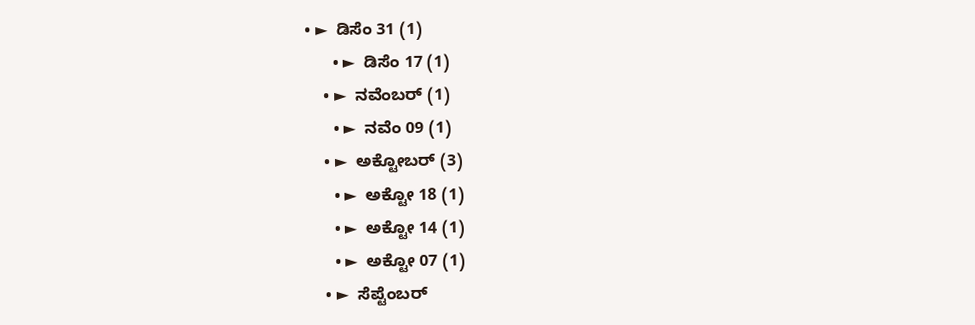• ►  ಡಿಸೆಂ 31 (1)
      • ►  ಡಿಸೆಂ 17 (1)
    • ►  ನವೆಂಬರ್ (1)
      • ►  ನವೆಂ 09 (1)
    • ►  ಅಕ್ಟೋಬರ್ (3)
      • ►  ಅಕ್ಟೋ 18 (1)
      • ►  ಅಕ್ಟೋ 14 (1)
      • ►  ಅಕ್ಟೋ 07 (1)
    • ►  ಸೆಪ್ಟೆಂಬರ್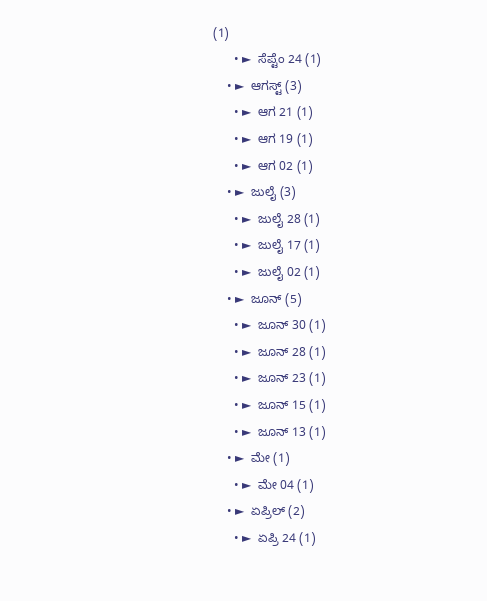(1)
      • ►  ಸೆಪ್ಟೆಂ 24 (1)
    • ►  ಆಗಸ್ಟ್ (3)
      • ►  ಆಗ 21 (1)
      • ►  ಆಗ 19 (1)
      • ►  ಆಗ 02 (1)
    • ►  ಜುಲೈ (3)
      • ►  ಜುಲೈ 28 (1)
      • ►  ಜುಲೈ 17 (1)
      • ►  ಜುಲೈ 02 (1)
    • ►  ಜೂನ್ (5)
      • ►  ಜೂನ್ 30 (1)
      • ►  ಜೂನ್ 28 (1)
      • ►  ಜೂನ್ 23 (1)
      • ►  ಜೂನ್ 15 (1)
      • ►  ಜೂನ್ 13 (1)
    • ►  ಮೇ (1)
      • ►  ಮೇ 04 (1)
    • ►  ಏಪ್ರಿಲ್ (2)
      • ►  ಏಪ್ರಿ 24 (1)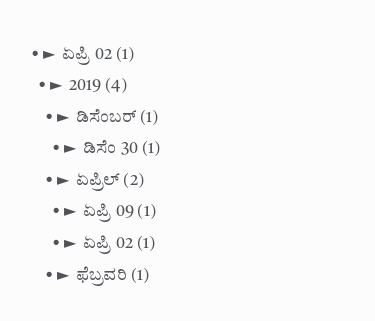• ►  ಏಪ್ರಿ 02 (1)
  • ►  2019 (4)
    • ►  ಡಿಸೆಂಬರ್ (1)
      • ►  ಡಿಸೆಂ 30 (1)
    • ►  ಏಪ್ರಿಲ್ (2)
      • ►  ಏಪ್ರಿ 09 (1)
      • ►  ಏಪ್ರಿ 02 (1)
    • ►  ಫೆಬ್ರವರಿ (1)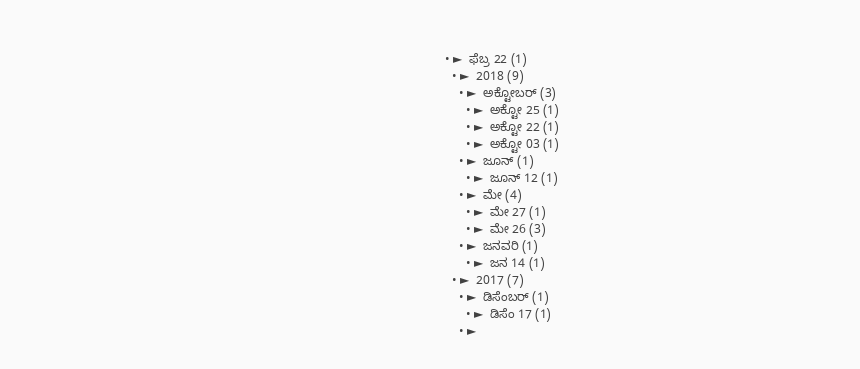• ►  ಫೆಬ್ರ 22 (1)
  • ►  2018 (9)
    • ►  ಅಕ್ಟೋಬರ್ (3)
      • ►  ಅಕ್ಟೋ 25 (1)
      • ►  ಅಕ್ಟೋ 22 (1)
      • ►  ಅಕ್ಟೋ 03 (1)
    • ►  ಜೂನ್ (1)
      • ►  ಜೂನ್ 12 (1)
    • ►  ಮೇ (4)
      • ►  ಮೇ 27 (1)
      • ►  ಮೇ 26 (3)
    • ►  ಜನವರಿ (1)
      • ►  ಜನ 14 (1)
  • ►  2017 (7)
    • ►  ಡಿಸೆಂಬರ್ (1)
      • ►  ಡಿಸೆಂ 17 (1)
    • ►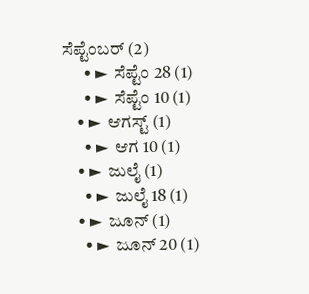ಸೆಪ್ಟೆಂಬರ್ (2)
      • ►  ಸೆಪ್ಟೆಂ 28 (1)
      • ►  ಸೆಪ್ಟೆಂ 10 (1)
    • ►  ಆಗಸ್ಟ್ (1)
      • ►  ಆಗ 10 (1)
    • ►  ಜುಲೈ (1)
      • ►  ಜುಲೈ 18 (1)
    • ►  ಜೂನ್ (1)
      • ►  ಜೂನ್ 20 (1)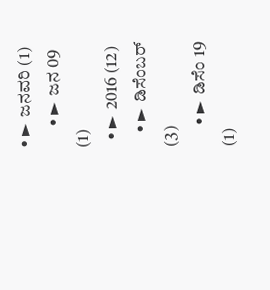• ►  ಜನವರಿ (1)
      • ►  ಜನ 09 (1)
  • ►  2016 (12)
    • ►  ಡಿಸೆಂಬರ್ (3)
      • ►  ಡಿಸೆಂ 19 (1)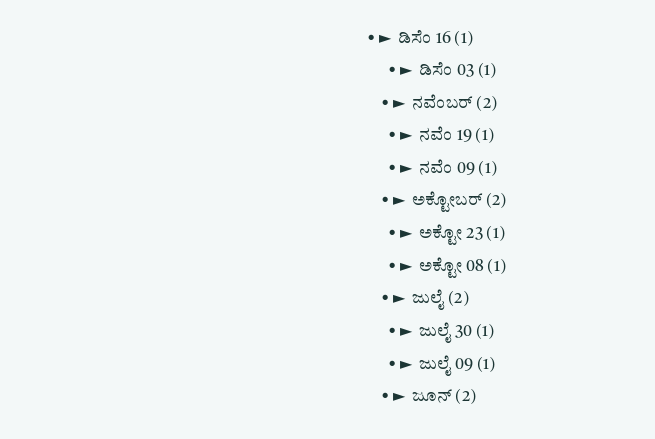• ►  ಡಿಸೆಂ 16 (1)
      • ►  ಡಿಸೆಂ 03 (1)
    • ►  ನವೆಂಬರ್ (2)
      • ►  ನವೆಂ 19 (1)
      • ►  ನವೆಂ 09 (1)
    • ►  ಅಕ್ಟೋಬರ್ (2)
      • ►  ಅಕ್ಟೋ 23 (1)
      • ►  ಅಕ್ಟೋ 08 (1)
    • ►  ಜುಲೈ (2)
      • ►  ಜುಲೈ 30 (1)
      • ►  ಜುಲೈ 09 (1)
    • ►  ಜೂನ್ (2)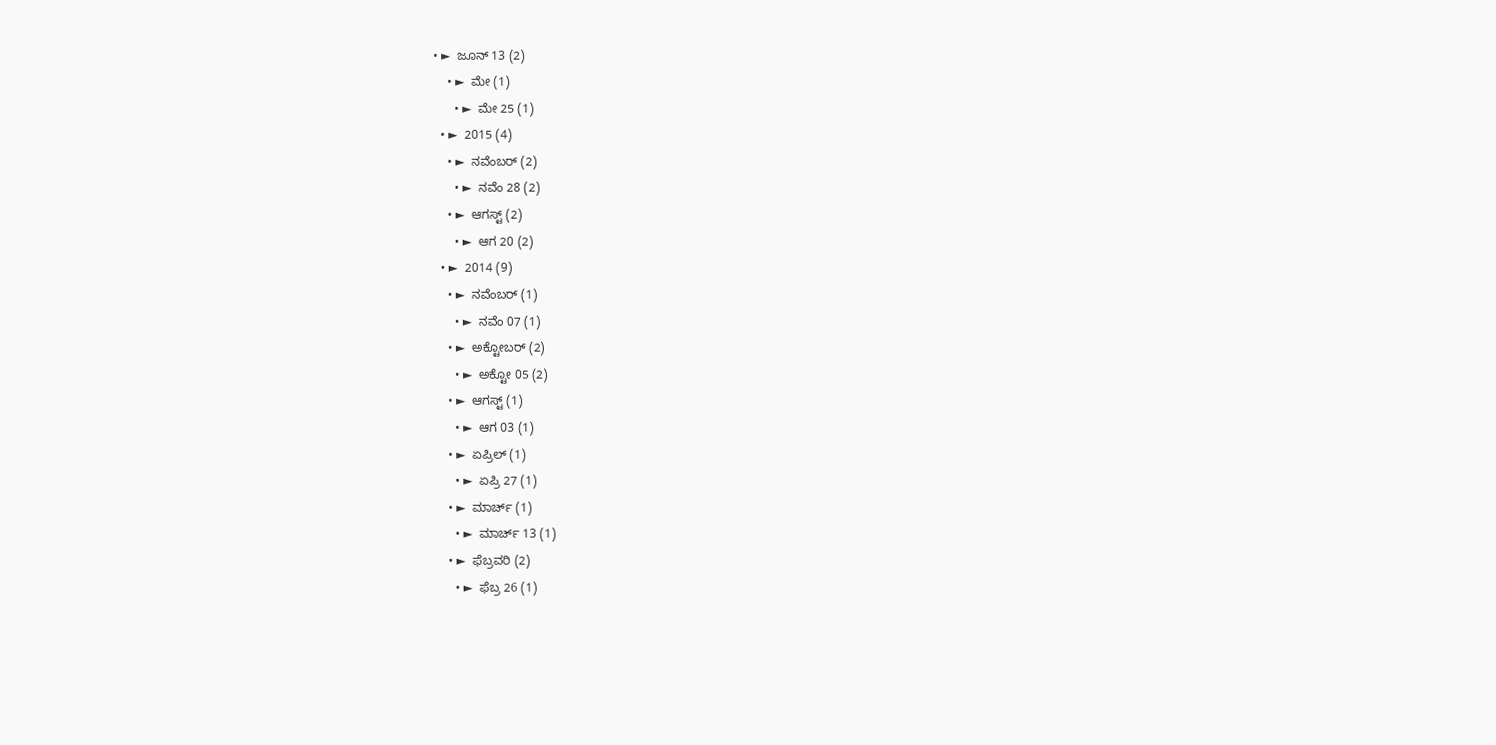• ►  ಜೂನ್ 13 (2)
    • ►  ಮೇ (1)
      • ►  ಮೇ 25 (1)
  • ►  2015 (4)
    • ►  ನವೆಂಬರ್ (2)
      • ►  ನವೆಂ 28 (2)
    • ►  ಆಗಸ್ಟ್ (2)
      • ►  ಆಗ 20 (2)
  • ►  2014 (9)
    • ►  ನವೆಂಬರ್ (1)
      • ►  ನವೆಂ 07 (1)
    • ►  ಅಕ್ಟೋಬರ್ (2)
      • ►  ಅಕ್ಟೋ 05 (2)
    • ►  ಆಗಸ್ಟ್ (1)
      • ►  ಆಗ 03 (1)
    • ►  ಏಪ್ರಿಲ್ (1)
      • ►  ಏಪ್ರಿ 27 (1)
    • ►  ಮಾರ್ಚ್ (1)
      • ►  ಮಾರ್ಚ್ 13 (1)
    • ►  ಫೆಬ್ರವರಿ (2)
      • ►  ಫೆಬ್ರ 26 (1)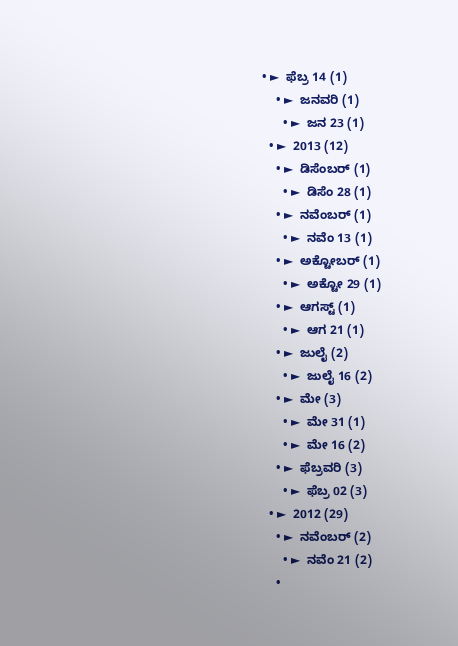• ►  ಫೆಬ್ರ 14 (1)
    • ►  ಜನವರಿ (1)
      • ►  ಜನ 23 (1)
  • ►  2013 (12)
    • ►  ಡಿಸೆಂಬರ್ (1)
      • ►  ಡಿಸೆಂ 28 (1)
    • ►  ನವೆಂಬರ್ (1)
      • ►  ನವೆಂ 13 (1)
    • ►  ಅಕ್ಟೋಬರ್ (1)
      • ►  ಅಕ್ಟೋ 29 (1)
    • ►  ಆಗಸ್ಟ್ (1)
      • ►  ಆಗ 21 (1)
    • ►  ಜುಲೈ (2)
      • ►  ಜುಲೈ 16 (2)
    • ►  ಮೇ (3)
      • ►  ಮೇ 31 (1)
      • ►  ಮೇ 16 (2)
    • ►  ಫೆಬ್ರವರಿ (3)
      • ►  ಫೆಬ್ರ 02 (3)
  • ►  2012 (29)
    • ►  ನವೆಂಬರ್ (2)
      • ►  ನವೆಂ 21 (2)
    •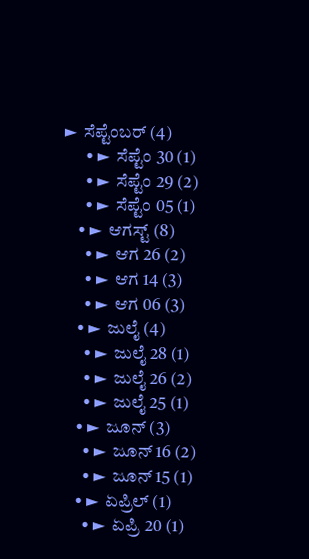►  ಸೆಪ್ಟೆಂಬರ್ (4)
      • ►  ಸೆಪ್ಟೆಂ 30 (1)
      • ►  ಸೆಪ್ಟೆಂ 29 (2)
      • ►  ಸೆಪ್ಟೆಂ 05 (1)
    • ►  ಆಗಸ್ಟ್ (8)
      • ►  ಆಗ 26 (2)
      • ►  ಆಗ 14 (3)
      • ►  ಆಗ 06 (3)
    • ►  ಜುಲೈ (4)
      • ►  ಜುಲೈ 28 (1)
      • ►  ಜುಲೈ 26 (2)
      • ►  ಜುಲೈ 25 (1)
    • ►  ಜೂನ್ (3)
      • ►  ಜೂನ್ 16 (2)
      • ►  ಜೂನ್ 15 (1)
    • ►  ಏಪ್ರಿಲ್ (1)
      • ►  ಏಪ್ರಿ 20 (1)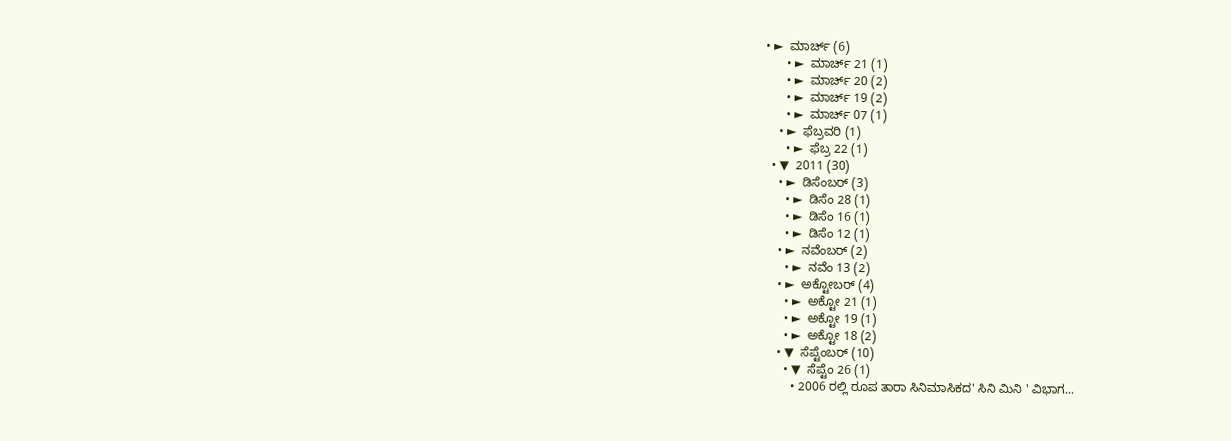• ►  ಮಾರ್ಚ್ (6)
      • ►  ಮಾರ್ಚ್ 21 (1)
      • ►  ಮಾರ್ಚ್ 20 (2)
      • ►  ಮಾರ್ಚ್ 19 (2)
      • ►  ಮಾರ್ಚ್ 07 (1)
    • ►  ಫೆಬ್ರವರಿ (1)
      • ►  ಫೆಬ್ರ 22 (1)
  • ▼  2011 (30)
    • ►  ಡಿಸೆಂಬರ್ (3)
      • ►  ಡಿಸೆಂ 28 (1)
      • ►  ಡಿಸೆಂ 16 (1)
      • ►  ಡಿಸೆಂ 12 (1)
    • ►  ನವೆಂಬರ್ (2)
      • ►  ನವೆಂ 13 (2)
    • ►  ಅಕ್ಟೋಬರ್ (4)
      • ►  ಅಕ್ಟೋ 21 (1)
      • ►  ಅಕ್ಟೋ 19 (1)
      • ►  ಅಕ್ಟೋ 18 (2)
    • ▼  ಸೆಪ್ಟೆಂಬರ್ (10)
      • ▼  ಸೆಪ್ಟೆಂ 26 (1)
        • 2006 ರಲ್ಲಿ ರೂಪ ತಾರಾ ಸಿನಿಮಾಸಿಕದ' ಸಿನಿ ಮಿನಿ ' ವಿಭಾಗ...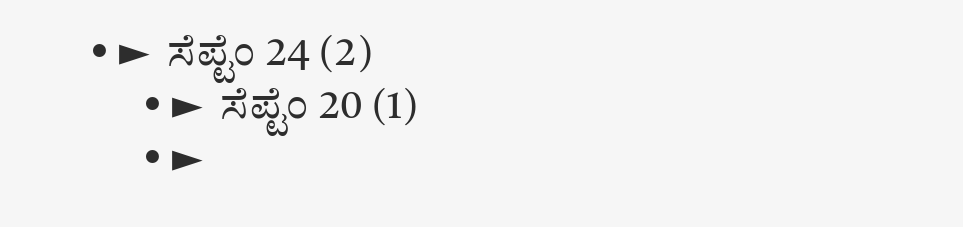• ►  ಸೆಪ್ಟೆಂ 24 (2)
      • ►  ಸೆಪ್ಟೆಂ 20 (1)
      • ►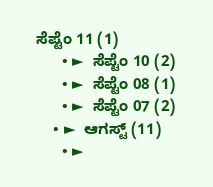ಸೆಪ್ಟೆಂ 11 (1)
      • ►  ಸೆಪ್ಟೆಂ 10 (2)
      • ►  ಸೆಪ್ಟೆಂ 08 (1)
      • ►  ಸೆಪ್ಟೆಂ 07 (2)
    • ►  ಆಗಸ್ಟ್ (11)
      • ►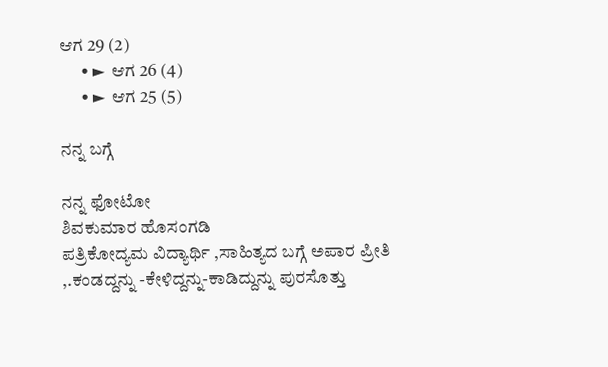ಆಗ 29 (2)
      • ►  ಆಗ 26 (4)
      • ►  ಆಗ 25 (5)

ನನ್ನ ಬಗ್ಗೆ

ನನ್ನ ಫೋಟೋ
ಶಿವಕುಮಾರ ಹೊಸಂಗಡಿ
ಪತ್ರಿಕೋದ್ಯಮ ವಿದ್ಯಾರ್ಥಿ ,ಸಾಹಿತ್ಯದ ಬಗ್ಗೆ ಅಪಾರ ಪ್ರೀತಿ ,.ಕಂಡದ್ದನ್ನು -ಕೇಳಿದ್ದನ್ನು-ಕಾಡಿದ್ದುನ್ನು ಪುರಸೊತ್ತು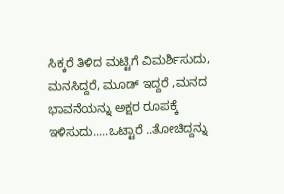ಸಿಕ್ಕರೆ ತಿಳಿದ ಮಟ್ಟಿಗೆ ವಿಮರ್ಶಿಸುದು, ಮನಸಿದ್ದರೆ, ಮೂಡ್ ಇದ್ದರೆ ,ಮನದ ಭಾವನೆಯನ್ನು ಅಕ್ಷರ ರೂಪಕ್ಕೆ ಇಳಿಸುದು.....ಒಟ್ಟಾರೆ ..ತೋಚಿದ್ದನ್ನು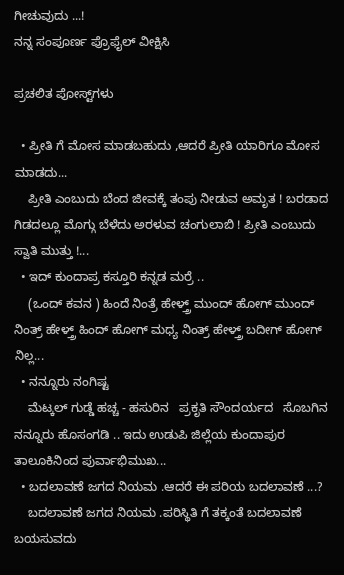ಗೀಚುವುದು ...!
ನನ್ನ ಸಂಪೂರ್ಣ ಪ್ರೊಫೈಲ್ ವೀಕ್ಷಿಸಿ

ಪ್ರಚಲಿತ ಪೋಸ್ಟ್‌ಗಳು

  • ಪ್ರೀತಿ ಗೆ ಮೋಸ ಮಾಡಬಹುದು ,ಆದರೆ ಪ್ರೀತಿ ಯಾರಿಗೂ ಮೋಸ ಮಾಡದು...
    ಪ್ರೀತಿ ಎಂಬುದು ಬೆಂದ ಜೀವಕ್ಕೆ ತಂಪು ನೀಡುವ ಅಮೃತ ! ಬರಡಾದ ಗಿಡದಲ್ಲೂ ಮೊಗ್ಗು ಬೆಳೆದು ಅರಳುವ ಚಂಗುಲಾಬಿ ! ಪ್ರೀತಿ ಎಂಬುದು ಸ್ವಾತಿ ಮುತ್ತು !...
  • ಇದ್ ಕುಂದಾಪ್ರ ಕಸ್ತೂರಿ ಕನ್ನಡ ಮರ್ರೆ ..
    (ಒಂದ್ ಕವನ ) ಹಿಂದೆ ನಿಂತ್ರೆ ಹೇಳ್ತ್ರ್ ಮುಂದ್ ಹೋಗ್ ಮುಂದ್ ನಿಂತ್ರ್ ಹೇಳ್ತ್ರ್ ಹಿಂದ್ ಹೋಗ್ ಮಧ್ಯ ನಿಂತ್ರ್ ಹೇಳ್ತ್ರ್ ಬದೀಗ್ ಹೋಗ್ ನಿಲ್ಲ...
  • ನನ್ನೂರು ನಂಗಿಷ್ಟ
    ಮೆಟ್ಕಲ್ ಗುಡ್ಡೆ ಹಚ್ಚ - ಹಸುರಿನ   ಪ್ರಕೃತಿ ಸೌಂದರ್ಯದ   ಸೊಬಗಿನ ನನ್ನೂರು ಹೊಸಂಗಡಿ .. ಇದು ಉಡುಪಿ ಜಿಲ್ಲೆಯ ಕುಂದಾಪುರ ತಾಲೂಕಿನಿಂದ ಪುರ್ವಾಭಿಮುಖ...
  • ಬದಲಾವಣೆ ಜಗದ ನಿಯಮ .ಆದರೆ ಈ ಪರಿಯ ಬದಲಾವಣೆ ...?
    ಬದಲಾವಣೆ ಜಗದ ನಿಯಮ .ಪರಿಸ್ಥಿತಿ ಗೆ ತಕ್ಕಂತೆ ಬದಲಾವಣೆ ಬಯಸುವದು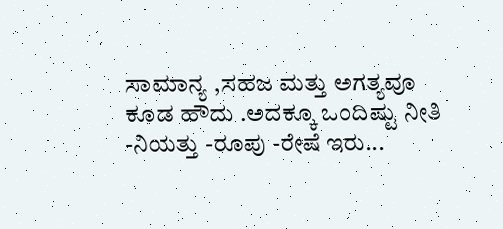ಸಾಮಾನ್ಯ ,ಸಹಜ ಮತ್ತು ಅಗತ್ಯವೂ ಕೂಡ ಹೌದು .ಅದಕ್ಕೂ ಒಂದಿಷ್ಟು ನೀತಿ -ನಿಯತ್ತು -ರೂಪು -ರೇಷೆ ಇರು...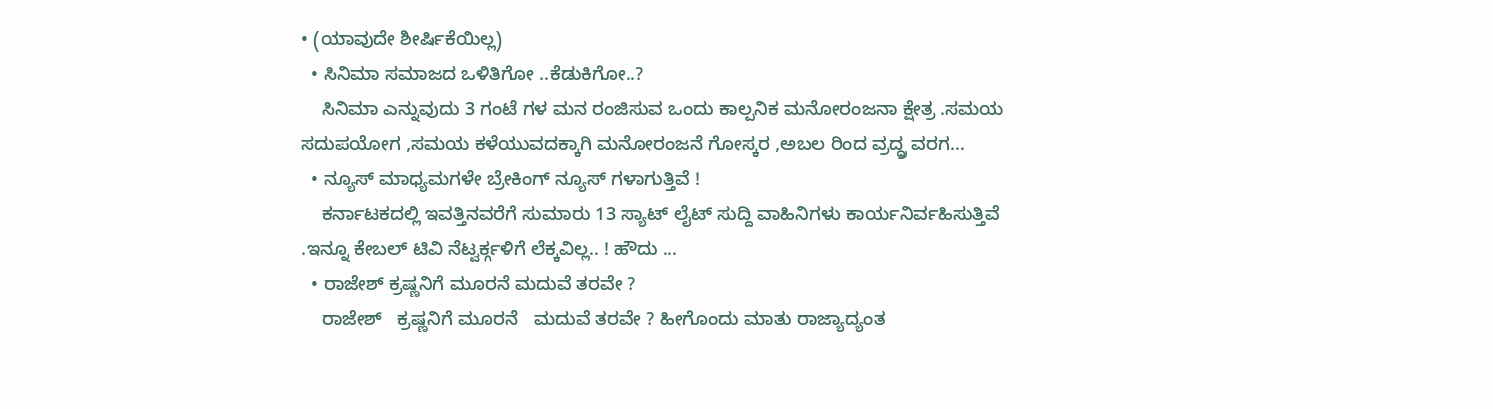• (ಯಾವುದೇ ಶೀರ್ಷಿಕೆಯಿಲ್ಲ)
  • ಸಿನಿಮಾ ಸಮಾಜದ ಒಳಿತಿಗೋ ..ಕೆಡುಕಿಗೋ..?
    ಸಿನಿಮಾ ಎನ್ನುವುದು 3 ಗಂಟೆ ಗಳ ಮನ ರಂಜಿಸುವ ಒಂದು ಕಾಲ್ಪನಿಕ ಮನೋರಂಜನಾ ಕ್ಷೇತ್ರ .ಸಮಯ ಸದುಪಯೋಗ ,ಸಮಯ ಕಳೆಯುವದಕ್ಕಾಗಿ ಮನೋರಂಜನೆ ಗೋಸ್ಕರ ,ಅಬಲ ರಿಂದ ವ್ರದ್ಧ್ರ ವರಗ...
  • ನ್ಯೂಸ್ ಮಾಧ್ಯಮಗಳೇ ಬ್ರೇಕಿಂಗ್ ನ್ಯೂಸ್ ಗಳಾಗುತ್ತಿವೆ !
    ಕರ್ನಾಟಕದಲ್ಲಿ ಇವತ್ತಿನವರೆಗೆ ಸುಮಾರು 13 ಸ್ಯಾಟ್ ಲೈಟ್ ಸುದ್ದಿ ವಾಹಿನಿಗಳು ಕಾರ್ಯನಿರ್ವಹಿಸುತ್ತಿವೆ .ಇನ್ನೂ ಕೇಬಲ್ ಟಿವಿ ನೆಟ್ವರ್ಕ್ಗಳಿಗೆ ಲೆಕ್ಕವಿಲ್ಲ.. ! ಹೌದು ...
  • ರಾಜೇಶ್ ಕ್ರಷ್ಣನಿಗೆ ಮೂರನೆ ಮದುವೆ ತರವೇ ?
    ರಾಜೇಶ್   ಕ್ರಷ್ಣನಿಗೆ ಮೂರನೆ   ಮದುವೆ ತರವೇ ? ಹೀಗೊಂದು ಮಾತು ರಾಜ್ಯಾದ್ಯಂತ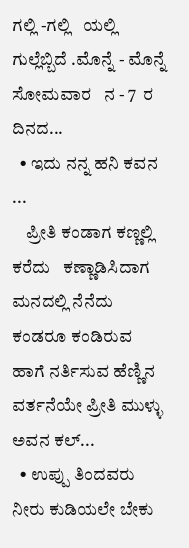ಗಲ್ಲಿ -ಗಲ್ಲಿ   ಯಲ್ಲಿ ಗುಲ್ಲೆಬ್ಬಿದೆ .ಮೊನ್ನೆ - ಮೊನ್ನೆ ಸೋಮವಾರ   ನ - 7  ರ ದಿನದ...
  • ಇದು ನನ್ನ ಹನಿ ಕವನ ...
    ಪ್ರೀತಿ ಕಂಡಾಗ ಕಣ್ಣಲ್ಲಿ ಕರೆದು   ಕಣ್ಣಾಡಿಸಿದಾಗ ಮನದಲ್ಲಿ ನೆನೆದು ಕಂಡರೂ ಕಂಡಿರುವ ಹಾಗೆ ನರ್ತಿಸುವ ಹೆಣ್ಣಿನ ವರ್ತನೆಯೇ ಪ್ರೀತಿ ಮುಳ್ಳು ಅವನ ಕಲ್...
  • ಉಪ್ಪು ತಿಂದವರು ನೀರು ಕುಡಿಯಲೇ ಬೇಕು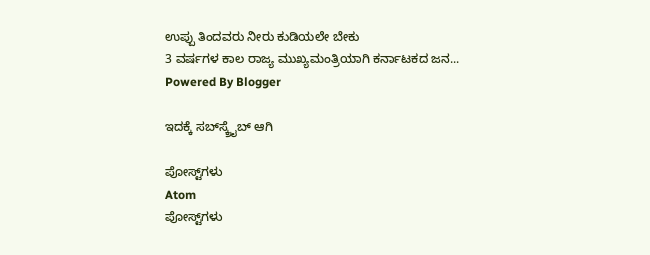ಉಪ್ಪು ತಿಂದವರು ನೀರು ಕುಡಿಯಲೇ ಬೇಕು                                                      3 ವರ್ಷಗಳ ಕಾಲ ರಾಜ್ಯ ಮುಖ್ಯಮಂತ್ರಿಯಾಗಿ ಕರ್ನಾಟಕದ ಜನ...
Powered By Blogger

ಇದಕ್ಕೆ ಸಬ್‌ಸ್ಕ್ರೈಬ್‌ ಆಗಿ

ಪೋಸ್ಟ್‌ಗಳು
Atom
ಪೋಸ್ಟ್‌ಗಳು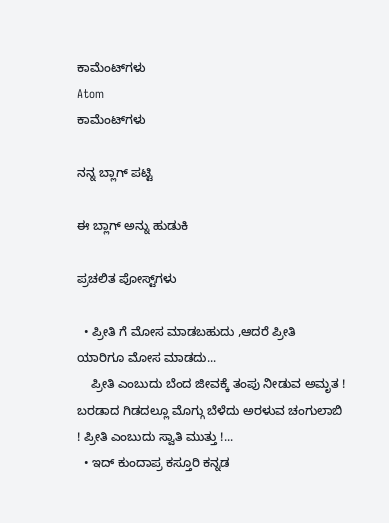ಕಾಮೆಂಟ್‌ಗಳು
Atom
ಕಾಮೆಂಟ್‌ಗಳು

ನನ್ನ ಬ್ಲಾಗ್ ಪಟ್ಟಿ

ಈ ಬ್ಲಾಗ್ ಅನ್ನು ಹುಡುಕಿ

ಪ್ರಚಲಿತ ಪೋಸ್ಟ್‌ಗಳು

  • ಪ್ರೀತಿ ಗೆ ಮೋಸ ಮಾಡಬಹುದು ,ಆದರೆ ಪ್ರೀತಿ ಯಾರಿಗೂ ಮೋಸ ಮಾಡದು...
    ಪ್ರೀತಿ ಎಂಬುದು ಬೆಂದ ಜೀವಕ್ಕೆ ತಂಪು ನೀಡುವ ಅಮೃತ ! ಬರಡಾದ ಗಿಡದಲ್ಲೂ ಮೊಗ್ಗು ಬೆಳೆದು ಅರಳುವ ಚಂಗುಲಾಬಿ ! ಪ್ರೀತಿ ಎಂಬುದು ಸ್ವಾತಿ ಮುತ್ತು !...
  • ಇದ್ ಕುಂದಾಪ್ರ ಕಸ್ತೂರಿ ಕನ್ನಡ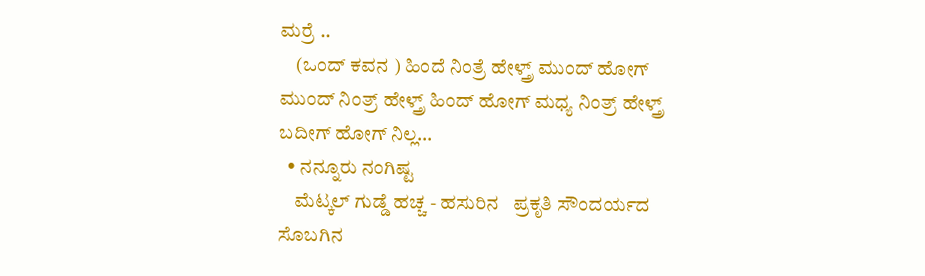ಮರ್ರೆ ..
    (ಒಂದ್ ಕವನ ) ಹಿಂದೆ ನಿಂತ್ರೆ ಹೇಳ್ತ್ರ್ ಮುಂದ್ ಹೋಗ್ ಮುಂದ್ ನಿಂತ್ರ್ ಹೇಳ್ತ್ರ್ ಹಿಂದ್ ಹೋಗ್ ಮಧ್ಯ ನಿಂತ್ರ್ ಹೇಳ್ತ್ರ್ ಬದೀಗ್ ಹೋಗ್ ನಿಲ್ಲ...
  • ನನ್ನೂರು ನಂಗಿಷ್ಟ
    ಮೆಟ್ಕಲ್ ಗುಡ್ಡೆ ಹಚ್ಚ - ಹಸುರಿನ   ಪ್ರಕೃತಿ ಸೌಂದರ್ಯದ   ಸೊಬಗಿನ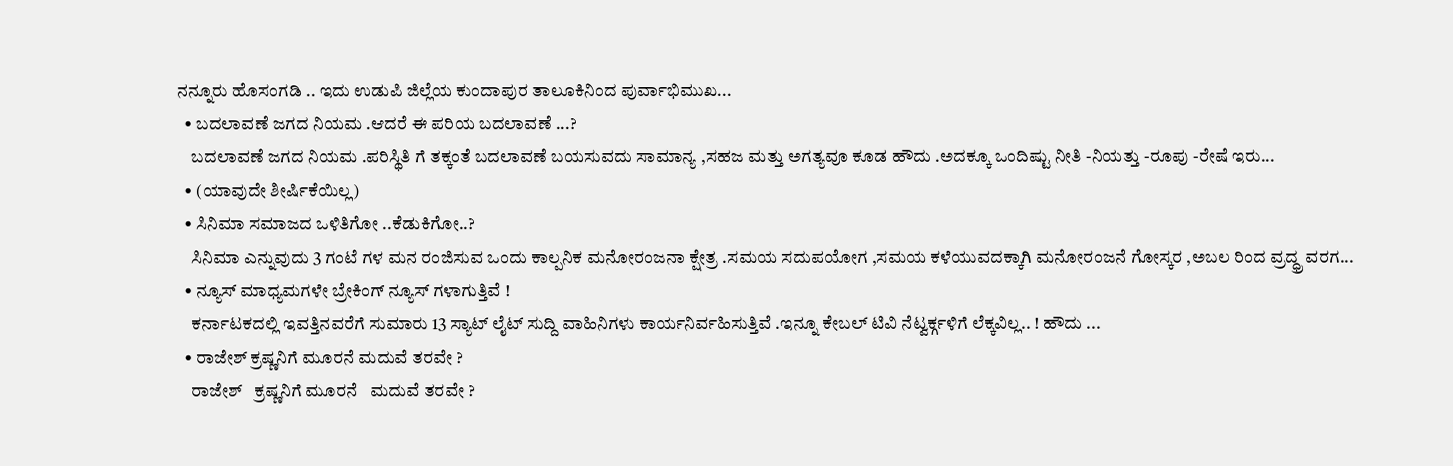ನನ್ನೂರು ಹೊಸಂಗಡಿ .. ಇದು ಉಡುಪಿ ಜಿಲ್ಲೆಯ ಕುಂದಾಪುರ ತಾಲೂಕಿನಿಂದ ಪುರ್ವಾಭಿಮುಖ...
  • ಬದಲಾವಣೆ ಜಗದ ನಿಯಮ .ಆದರೆ ಈ ಪರಿಯ ಬದಲಾವಣೆ ...?
    ಬದಲಾವಣೆ ಜಗದ ನಿಯಮ .ಪರಿಸ್ಥಿತಿ ಗೆ ತಕ್ಕಂತೆ ಬದಲಾವಣೆ ಬಯಸುವದು ಸಾಮಾನ್ಯ ,ಸಹಜ ಮತ್ತು ಅಗತ್ಯವೂ ಕೂಡ ಹೌದು .ಅದಕ್ಕೂ ಒಂದಿಷ್ಟು ನೀತಿ -ನಿಯತ್ತು -ರೂಪು -ರೇಷೆ ಇರು...
  • (ಯಾವುದೇ ಶೀರ್ಷಿಕೆಯಿಲ್ಲ)
  • ಸಿನಿಮಾ ಸಮಾಜದ ಒಳಿತಿಗೋ ..ಕೆಡುಕಿಗೋ..?
    ಸಿನಿಮಾ ಎನ್ನುವುದು 3 ಗಂಟೆ ಗಳ ಮನ ರಂಜಿಸುವ ಒಂದು ಕಾಲ್ಪನಿಕ ಮನೋರಂಜನಾ ಕ್ಷೇತ್ರ .ಸಮಯ ಸದುಪಯೋಗ ,ಸಮಯ ಕಳೆಯುವದಕ್ಕಾಗಿ ಮನೋರಂಜನೆ ಗೋಸ್ಕರ ,ಅಬಲ ರಿಂದ ವ್ರದ್ಧ್ರ ವರಗ...
  • ನ್ಯೂಸ್ ಮಾಧ್ಯಮಗಳೇ ಬ್ರೇಕಿಂಗ್ ನ್ಯೂಸ್ ಗಳಾಗುತ್ತಿವೆ !
    ಕರ್ನಾಟಕದಲ್ಲಿ ಇವತ್ತಿನವರೆಗೆ ಸುಮಾರು 13 ಸ್ಯಾಟ್ ಲೈಟ್ ಸುದ್ದಿ ವಾಹಿನಿಗಳು ಕಾರ್ಯನಿರ್ವಹಿಸುತ್ತಿವೆ .ಇನ್ನೂ ಕೇಬಲ್ ಟಿವಿ ನೆಟ್ವರ್ಕ್ಗಳಿಗೆ ಲೆಕ್ಕವಿಲ್ಲ.. ! ಹೌದು ...
  • ರಾಜೇಶ್ ಕ್ರಷ್ಣನಿಗೆ ಮೂರನೆ ಮದುವೆ ತರವೇ ?
    ರಾಜೇಶ್   ಕ್ರಷ್ಣನಿಗೆ ಮೂರನೆ   ಮದುವೆ ತರವೇ ?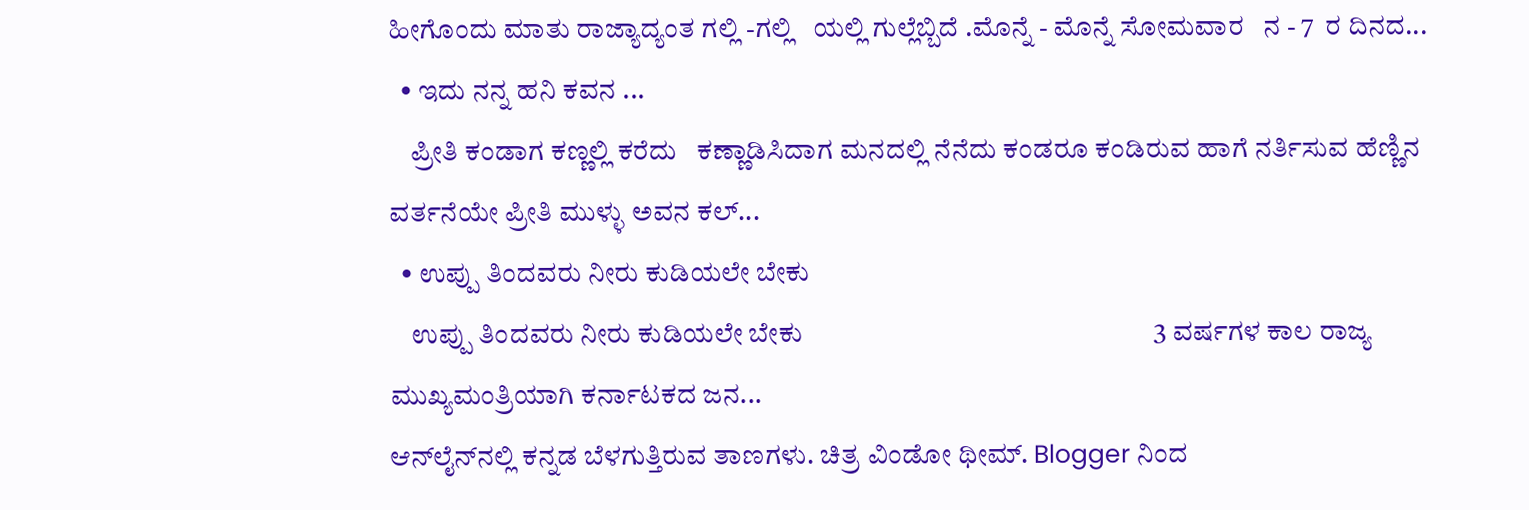ಹೀಗೊಂದು ಮಾತು ರಾಜ್ಯಾದ್ಯಂತ ಗಲ್ಲಿ -ಗಲ್ಲಿ   ಯಲ್ಲಿ ಗುಲ್ಲೆಬ್ಬಿದೆ .ಮೊನ್ನೆ - ಮೊನ್ನೆ ಸೋಮವಾರ   ನ - 7  ರ ದಿನದ...
  • ಇದು ನನ್ನ ಹನಿ ಕವನ ...
    ಪ್ರೀತಿ ಕಂಡಾಗ ಕಣ್ಣಲ್ಲಿ ಕರೆದು   ಕಣ್ಣಾಡಿಸಿದಾಗ ಮನದಲ್ಲಿ ನೆನೆದು ಕಂಡರೂ ಕಂಡಿರುವ ಹಾಗೆ ನರ್ತಿಸುವ ಹೆಣ್ಣಿನ ವರ್ತನೆಯೇ ಪ್ರೀತಿ ಮುಳ್ಳು ಅವನ ಕಲ್...
  • ಉಪ್ಪು ತಿಂದವರು ನೀರು ಕುಡಿಯಲೇ ಬೇಕು
    ಉಪ್ಪು ತಿಂದವರು ನೀರು ಕುಡಿಯಲೇ ಬೇಕು                                                      3 ವರ್ಷಗಳ ಕಾಲ ರಾಜ್ಯ ಮುಖ್ಯಮಂತ್ರಿಯಾಗಿ ಕರ್ನಾಟಕದ ಜನ...
ಆನ್‌ಲೈನ್‌ನಲ್ಲಿ ಕನ್ನಡ ಬೆಳಗುತ್ತಿರುವ ತಾಣಗಳು. ಚಿತ್ರ ವಿಂಡೋ ಥೀಮ್. Blogger ನಿಂದ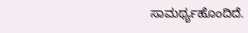ಸಾಮರ್ಥ್ಯಹೊಂದಿದೆ.